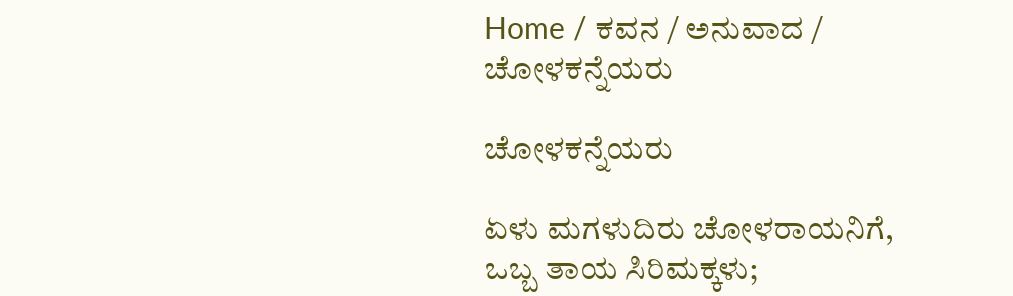Home / ಕವನ / ಅನುವಾದ / ಚೋಳಕನ್ನೆಯರು

ಚೋಳಕನ್ನೆಯರು

ಏಳು ಮಗಳುದಿರು ಚೋಳರಾಯನಿಗೆ,
ಒಬ್ಬ ತಾಯ ಸಿರಿಮಕ್ಕಳು;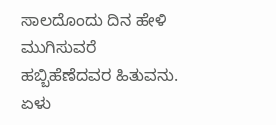ಸಾಲದೊಂದು ದಿನ ಹೇಳಿ ಮುಗಿಸುವರೆ
ಹಬ್ಬಿಹೆಣೆದವರ ಹಿತುವನು.
ಏಳು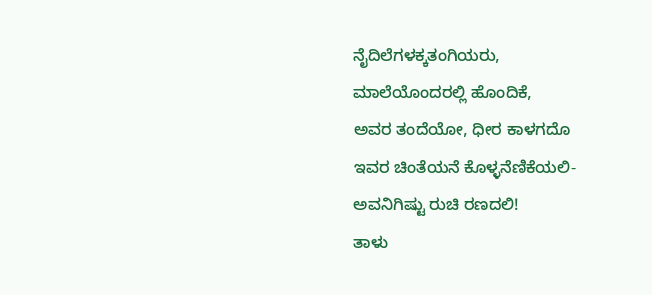ನೈದಿಲೆಗಳಕ್ಕತಂಗಿಯರು,
ಮಾಲೆಯೊಂದರಲ್ಲಿ ಹೊಂದಿಕೆ,
ಅವರ ತಂದೆಯೋ, ಧೀರ ಕಾಳಗದೊ
ಇವರ ಚಿಂತೆಯನೆ ಕೊಳ್ಳನೆಣಿಕೆಯಲಿ-
ಅವನಿಗಿಷ್ಟು ರುಚಿ ರಣದಲಿ!
ತಾಳು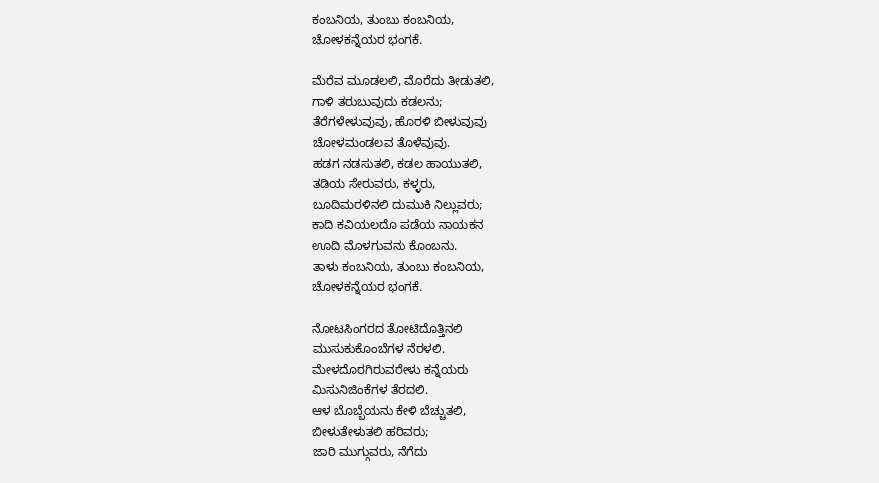ಕಂಬನಿಯ, ತುಂಬು ಕಂಬನಿಯ,
ಚೋಳಕನ್ನೆಯರ ಭಂಗಕೆ.

ಮೆರೆವ ಮೂಡಲಲಿ, ಮೊರೆದು ತೀಡುತಲಿ,
ಗಾಳಿ ತರುಬುವುದು ಕಡಲನು;
ತೆರೆಗಳೇಳುವುವು, ಹೊರಳಿ ಬೀಳುವುವು
ಚೋಳಮಂಡಲವ ತೊಳೆವುವು.
ಹಡಗ ನಡಸುತಲಿ, ಕಡಲ ಹಾಯುತಲಿ,
ತಡಿಯ ಸೇರುವರು, ಕಳ್ಳರು,
ಬೂದಿಮರಳಿನಲಿ ದುಮುಕಿ ನಿಲ್ಲುವರು;
ಕಾದಿ ಕವಿಯಲದೊ ಪಡೆಯ ನಾಯಕನ
ಊದಿ ಮೊಳಗುವನು ಕೊಂಬನು.
ತಾಳು ಕಂಬನಿಯ, ತುಂಬು ಕಂಬನಿಯ,
ಚೋಳಕನ್ನೆಯರ ಭಂಗಕೆ.

ನೋಟಸಿಂಗರದ ತೋಟಿದೊತ್ತಿನಲಿ
ಮುಸುಕುಕೊಂಬೆಗಳ ನೆರಳಲಿ.
ಮೇಳದೊರಗಿರುವರೇಳು ಕನ್ನೆಯರು
ಮಿಸುನಿಜಿಂಕೆಗಳ ತೆರದಲಿ.
ಆಳ ಬೊಬ್ಬೆಯನು ಕೇಳಿ ಬೆಚ್ಚುತಲಿ,
ಬೀಳುತೇಳುತಲಿ ಹರಿವರು;
ಜಾರಿ ಮುಗ್ಗುವರು, ನೆಗೆದು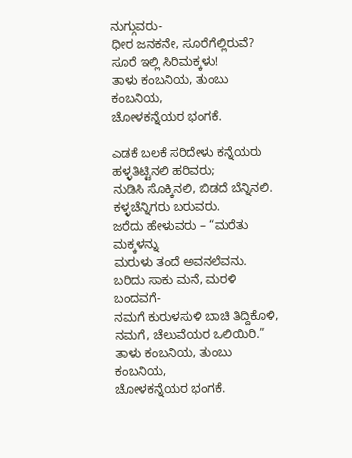ನುಗ್ಗುವರು-
ಧೀರ ಜನಕನೇ, ಸೂರೆಗೆಲ್ಲಿರುವೆ?
ಸೂರೆ ಇಲ್ಲಿ ಸಿರಿಮಕ್ಕಳು!
ತಾಳು ಕಂಬನಿಯ, ತುಂಬು ಕಂಬನಿಯ,
ಚೋಳಕನ್ನೆಯರ ಭಂಗಕೆ.

ಎಡಕೆ ಬಲಕೆ ಸರಿದೇಳು ಕನ್ನೆಯರು
ಹಳ್ಳತಿಟ್ಟಿನಲಿ ಹರಿವರು;
ನುಡಿಸಿ ಸೊಕ್ಕಿನಲಿ, ಬಿಡದೆ ಬೆನ್ನಿನಲಿ.
ಕಳ್ಳಚೆನ್ನಿಗರು ಬರುವರು.
ಜರೆದು ಹೇಳುವರು – “ಮರೆತು ಮಕ್ಕಳನ್ನು
ಮರುಳು ತಂದೆ ಅವನಲೆವನು.
ಬರಿದು ಸಾಕು ಮನೆ, ಮರಳಿ ಬಂದವಗೆ-
ನಮಗೆ ಕುರುಳಸುಳಿ ಬಾಚಿ ತಿದ್ದಿಕೊಳಿ,
ನಮಗೆ, ಚೆಲುವೆಯರ ಒಲಿಯಿರಿ.”
ತಾಳು ಕಂಬನಿಯ, ತುಂಬು ಕಂಬನಿಯ,
ಚೋಳಕನ್ನೆಯರ ಭಂಗಕೆ.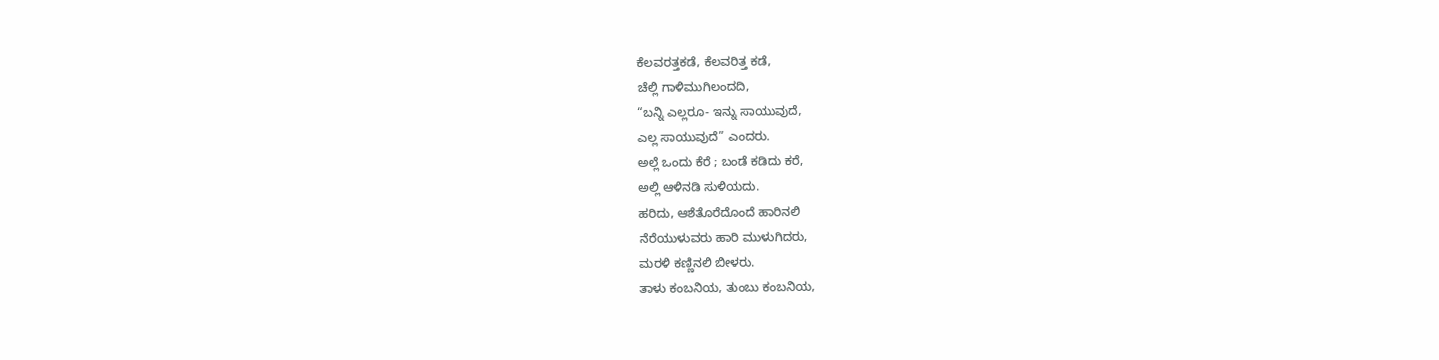ಕೆಲವರತ್ತಕಡೆ, ಕೆಲವರಿತ್ತ ಕಡೆ,
ಚೆಲ್ಲಿ ಗಾಳಿಮುಗಿಲಂದದಿ,
“ಬನ್ನಿ ಎಲ್ಲರೂ- ಇನ್ನು ಸಾಯುವುದೆ,
ಎಲ್ಲ ಸಾಯುವುದೆ” ಎಂದರು.
ಅಲ್ಲೆ ಒಂದು ಕೆರೆ ; ಬಂಡೆ ಕಡಿದು ಕರೆ,
ಅಲ್ಲಿ ಆಳಿನಡಿ ಸುಳಿಯದು.
ಹರಿದು, ಆಶೆತೊರೆದೊಂದೆ ಹಾರಿನಲಿ
ನೆರೆಯುಳುವರು ಹಾರಿ ಮುಳುಗಿದರು,
ಮರಳಿ ಕಣ್ಣಿನಲಿ ಬೀಳರು.
ತಾಳು ಕಂಬನಿಯ, ತುಂಬು ಕಂಬನಿಯ,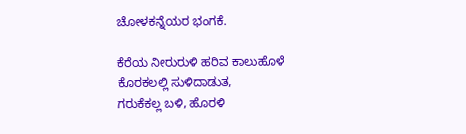ಚೋಳಕನ್ನೆಯರ ಭಂಗಕೆ.

ಕೆರೆಯ ನೀರುರುಳಿ ಹರಿವ ಕಾಲುಹೊಳೆ
ಕೊರಕಲಲ್ಲಿ ಸುಳಿದಾಡುತ,
ಗರುಕೆಕಲ್ಲ ಬಳಿ, ಹೊರಳಿ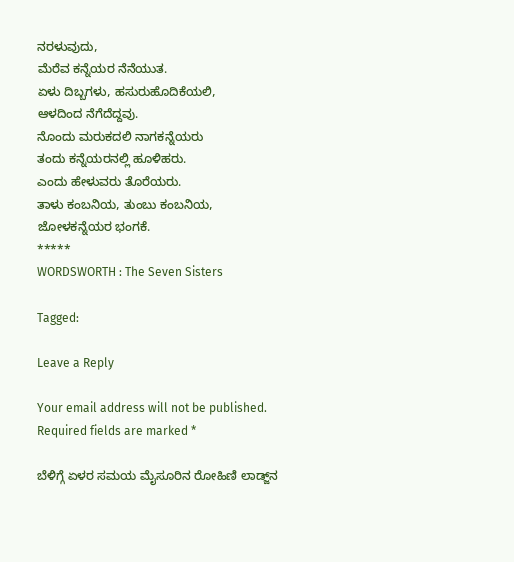ನರಳುವುದು,
ಮೆರೆವ ಕನ್ನೆಯರ ನೆನೆಯುತ.
ಏಳು ದಿಬ್ಬಗಳು, ಹಸುರುಹೊದಿಕೆಯಲಿ,
ಆಳದಿಂದ ನೆಗೆದೆದ್ದವು.
ನೊಂದು ಮರುಕದಲಿ ನಾಗಕನ್ನೆಯರು
ತಂದು ಕನ್ನೆಯರನಲ್ಲಿ ಹೂಳಿಹರು.
ಎಂದು ಹೇಳುವರು ತೊರೆಯರು.
ತಾಳು ಕಂಬನಿಯ, ತುಂಬು ಕಂಬನಿಯ,
ಜೋಳಕನ್ನೆಯರ ಭಂಗಕೆ.
*****
WORDSWORTH : The Seven Sisters

Tagged:

Leave a Reply

Your email address will not be published. Required fields are marked *

ಬೆಳಿಗ್ಗೆ ಏಳರ ಸಮಯ ಮೈಸೂರಿನ ರೋಹಿಣಿ ಲಾಡ್ಜ್‌ನ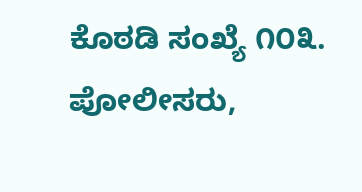ಕೊಠಡಿ ಸಂಖ್ಯೆ ೧೦೩. ಪೋಲೀಸರು,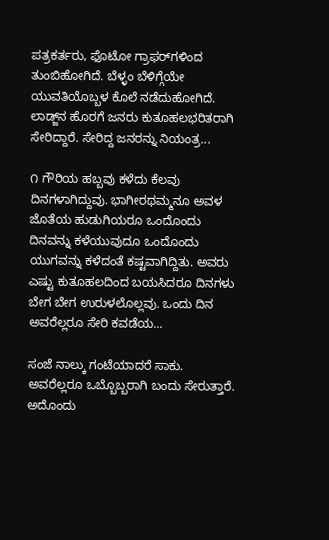ಪತ್ರಕರ್ತರು, ಫೊಟೋ ಗ್ರಾಫರ್‌ಗಳಿಂದ ತುಂಬಿಹೋಗಿದೆ. ಬೆಳ್ಳಂ ಬೆಳಿಗ್ಗೆಯೇ ಯುವತಿಯೊಬ್ಬಳ ಕೊಲೆ ನಡೆದುಹೋಗಿದೆ. ಲಾಡ್ಜ್‌ನ ಹೊರಗೆ ಜನರು ಕುತೂಹಲಭರಿತರಾಗಿ ಸೇರಿದ್ದಾರೆ. ಸೇರಿದ್ದ ಜನರನ್ನು ನಿಯಂತ್ರ...

೧ ಗೌರಿಯ ಹಬ್ಬವು ಕಳೆದು ಕೆಲವು ದಿನಗಳಾಗಿದ್ದುವು. ಭಾಗೀರಥಮ್ಮನೂ ಅವಳ ಜೊತೆಯ ಹುಡುಗಿಯರೂ ಒಂದೊಂದು ದಿನವನ್ನು ಕಳೆಯುವುದೂ ಒಂದೊಂದು ಯುಗವನ್ನು ಕಳೆದಂತೆ ಕಷ್ಟವಾಗಿದ್ದಿತು. ಅವರು ಎಷ್ಟು ಕುತೂಹಲದಿಂದ ಬಯಸಿದರೂ ದಿನಗಳು ಬೇಗ ಬೇಗ ಉರುಳಲೊಲ್ಲವು. ಒಂದು ದಿನ ಅವರೆಲ್ಲರೂ ಸೇರಿ ಕವಡೆಯ...

ಸಂಜೆ ನಾಲ್ಕು ಗಂಟೆಯಾದರೆ ಸಾಕು. ಅವರೆಲ್ಲರೂ ಒಬ್ಬೊಬ್ಬರಾಗಿ ಬಂದು ಸೇರುತ್ತಾರೆ. ಅದೊಂದು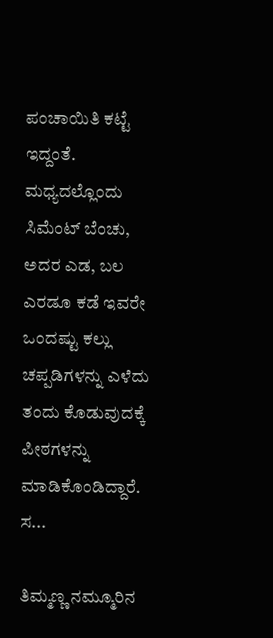ಪಂಚಾಯಿತಿ ಕಟ್ಟೆ ಇದ್ದಂತೆ. ಮಧ್ಯದಲ್ಲೊಂದು ಸಿಮೆಂಟ್ ಬೆಂಚು, ಅದರ ಎಡ, ಬಲ ಎರಡೂ ಕಡೆ ಇವರೇ ಒಂದಷ್ಟು ಕಲ್ಲು ಚಪ್ಪಡಿಗಳನ್ನು ಎಳೆದು ತಂದು ಕೊಡುವುದಕ್ಕೆ ಪೀಠಗಳನ್ನು ಮಾಡಿಕೊಂಡಿದ್ದಾರೆ. ಸ...

ತಿಮ್ಮಣ್ಣ ನಮ್ಮೂರಿನ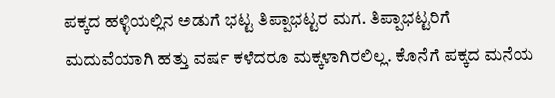ಪಕ್ಕದ ಹಳ್ಳಿಯಲ್ಲಿನ ಅಡುಗೆ ಭಟ್ಟ ತಿಪ್ಪಾಭಟ್ಟರ ಮಗ. ತಿಪ್ಪಾಭಟ್ಟರಿಗೆ ಮದುವೆಯಾಗಿ ಹತ್ತು ವರ್ಷ ಕಳೆದರೂ ಮಕ್ಕಳಾಗಿರಲಿಲ್ಲ. ಕೊನೆಗೆ ಪಕ್ಕದ ಮನೆಯ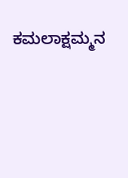ಕಮಲಾಕ್ಷಮ್ಮನ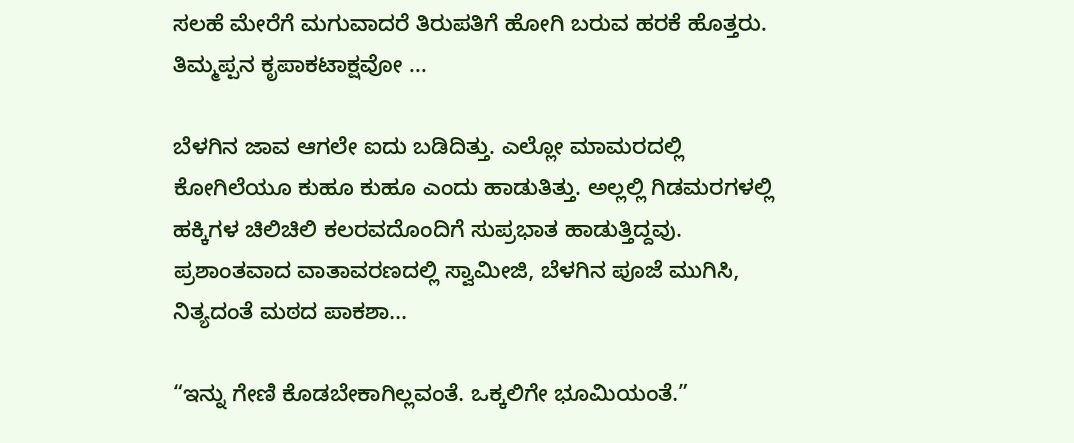ಸಲಹೆ ಮೇರೆಗೆ ಮಗುವಾದರೆ ತಿರುಪತಿಗೆ ಹೋಗಿ ಬರುವ ಹರಕೆ ಹೊತ್ತರು. ತಿಮ್ಮಪ್ಪನ ಕೃಪಾಕಟಾಕ್ಷವೋ ...

ಬೆಳಗಿನ ಜಾವ ಆಗಲೇ ಐದು ಬಡಿದಿತ್ತು. ಎಲ್ಲೋ ಮಾಮರದಲ್ಲಿ ಕೋಗಿಲೆಯೂ ಕುಹೂ ಕುಹೂ ಎಂದು ಹಾಡುತಿತ್ತು. ಅಲ್ಲಲ್ಲಿ ಗಿಡಮರಗಳಲ್ಲಿ ಹಕ್ಕಿಗಳ ಚಿಲಿಚಿಲಿ ಕಲರವದೊಂದಿಗೆ ಸುಪ್ರಭಾತ ಹಾಡುತ್ತಿದ್ದವು. ಪ್ರಶಾಂತವಾದ ವಾತಾವರಣದಲ್ಲಿ ಸ್ವಾಮೀಜಿ, ಬೆಳಗಿನ ಪೂಜೆ ಮುಗಿಸಿ, ನಿತ್ಯದಂತೆ ಮಠದ ಪಾಕಶಾ...

“ಇನ್ನು ಗೇಣಿ ಕೊಡಬೇಕಾಗಿಲ್ಲವಂತೆ. ಒಕ್ಕಲಿಗೇ ಭೂಮಿಯಂತೆ.”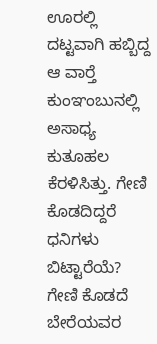ಊರಲ್ಲಿ ದಟ್ಟವಾಗಿ ಹಬ್ಬಿದ್ದ ಆ ವಾರ್‍ತೆ ಕುಂಞಂಬುನಲ್ಲಿ ಅಸಾಧ್ಯ ಕುತೂಹಲ ಕೆರಳಿಸಿತ್ತು. ಗೇಣಿ ಕೊಡದಿದ್ದರೆ ಧನಿಗಳು ಬಿಟ್ಟಾರೆಯೆ? ಗೇಣಿ ಕೊಡದೆ ಬೇರೆಯವರ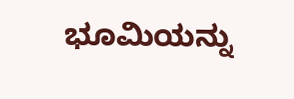ಭೂಮಿಯನ್ನು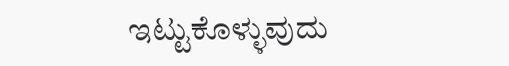ಇಟ್ಟುಕೊಳ್ಳುವುದು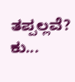ತಪ್ಪಲ್ಲವೆ? ಕು...